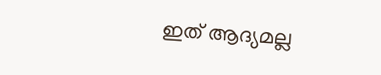ഇത് ആദ്യമല്ല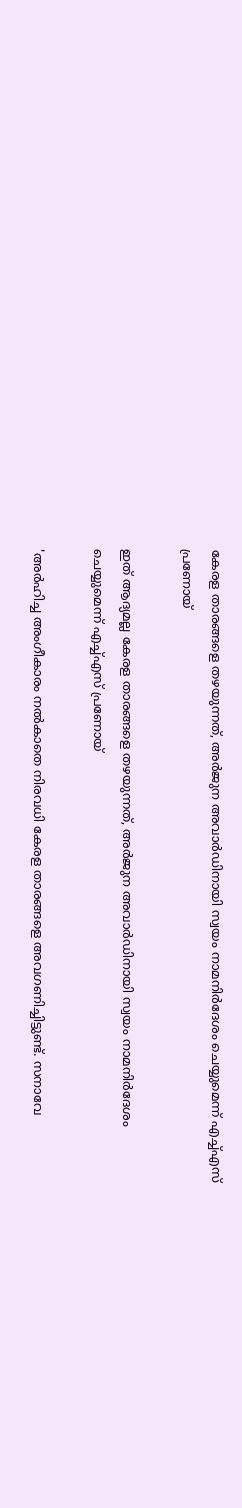കേരള താരങ്ങളെ തഴയുന്നത്, അര്‍ജുന അവാര്‍ഡിനായി സ്വയം നാമനിര്‍ദേശം ചെയ്യുമെന്ന് എച്ച്എസ് പ്രണോയ്

ഇത് ആദ്യമല്ല കേരള താരങ്ങളെ തഴയുന്നത്, അര്‍ജുന അവാര്‍ഡിനായി സ്വയം നാമനിര്‍ദേശം ചെയ്യുമെന്ന് എച്ച്എസ് പ്രണോയ്

'അര്‍ഹിച്ച അംഗീകാരം നല്‍കാതെ നിരവധി കേരള താരങ്ങളെ അവഗണിച്ചിട്ടുണ്ട്. സനാവേ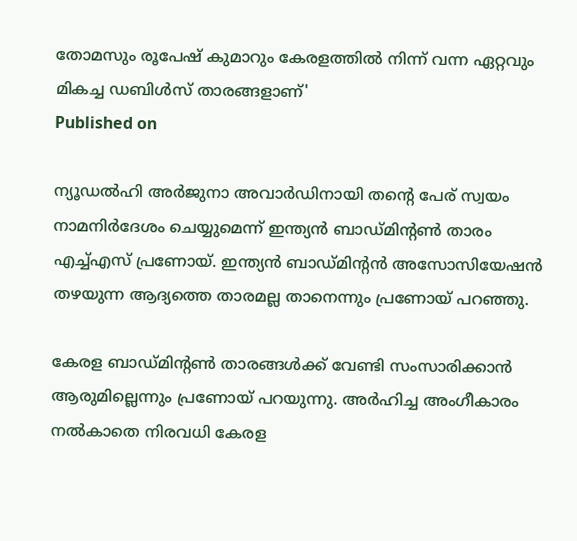തോമസും രൂപേഷ് കുമാറും കേരളത്തില്‍ നിന്ന് വന്ന ഏറ്റവും മികച്ച ഡബിള്‍സ് താരങ്ങളാണ്'
Published on

ന്യൂഡല്‍ഹി അര്‍ജുനാ അവാര്‍ഡിനായി തന്റെ പേര് സ്വയം നാമനിര്‍ദേശം ചെയ്യുമെന്ന് ഇന്ത്യന്‍ ബാഡ്മിന്റണ്‍ താരം എച്ച്എസ് പ്രണോയ്. ഇന്ത്യന്‍ ബാഡ്മിന്റന്‍ അസോസിയേഷന്‍ തഴയുന്ന ആദ്യത്തെ താരമല്ല താനെന്നും പ്രണോയ് പറഞ്ഞു.

കേരള ബാഡ്മിന്റണ്‍ താരങ്ങള്‍ക്ക് വേണ്ടി സംസാരിക്കാന്‍ ആരുമില്ലെന്നും പ്രണോയ് പറയുന്നു. അര്‍ഹിച്ച അംഗീകാരം നല്‍കാതെ നിരവധി കേരള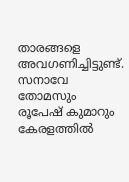താരങ്ങളെ അവഗണിച്ചിട്ടുണ്ട്. സനാവേ തോമസും രൂപേഷ് കുമാറും കേരളത്തില്‍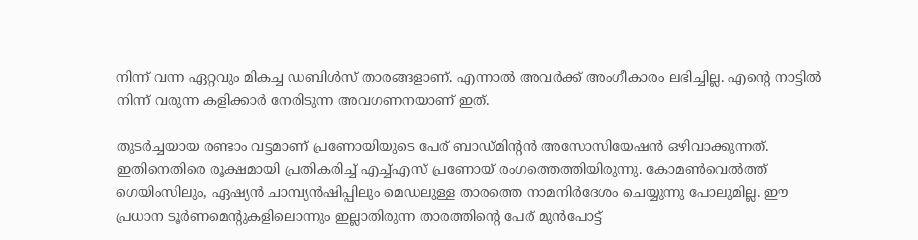നിന്ന് വന്ന ഏറ്റവും മികച്ച ഡബിള്‍സ് താരങ്ങളാണ്. എന്നാല്‍ അവര്‍ക്ക് അംഗീകാരം ലഭിച്ചില്ല. എന്റെ നാട്ടില്‍ നിന്ന് വരുന്ന കളിക്കാര്‍ നേരിടുന്ന അവഗണനയാണ് ഇത്.

തുടര്‍ച്ചയായ രണ്ടാം വട്ടമാണ് പ്രണോയിയുടെ പേര് ബാഡ്മിന്റന്‍ അസോസിയേഷന്‍ ഒഴിവാക്കുന്നത്. ഇതിനെതിരെ രൂക്ഷമായി പ്രതികരിച്ച് എച്ച്എസ് പ്രണോയ് രംഗത്തെത്തിയിരുന്നു. കോമണ്‍വെല്‍ത്ത് ഗെയിംസിലും, ഏഷ്യന്‍ ചാമ്പ്യന്‍ഷിപ്പിലും മെഡലുള്ള താരത്തെ നാമനിര്‍ദേശം ചെയ്യുന്നു പോലുമില്ല. ഈ പ്രധാന ടൂര്‍ണമെന്റുകളിലൊന്നും ഇല്ലാതിരുന്ന താരത്തിന്റെ പേര് മുന്‍പോട്ട്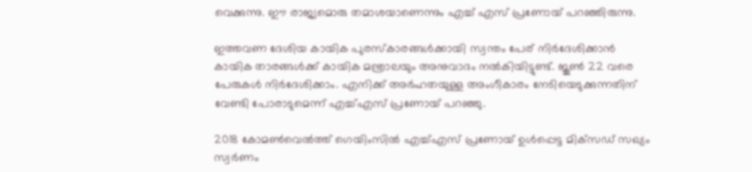വെക്കുന്നു. ഈ രാജ്യമൊരു തമാശയാണെന്നും എച്ച് എസ് പ്രണോയ് പറഞ്ഞിരുന്നു.

ഇത്തവണ ദേശിയ കായിക പുരസ്‌കാരങ്ങള്‍ക്കായി സ്വന്തം പേര് നിര്‍ദേശിക്കാന്‍ കായിക താരങ്ങള്‍ക്ക് കായിക മന്ത്രാലയും അനുവാദം നല്‍കിയിട്ടുണ്ട്. ജൂണ്‍ 22 വരെ പേരുകള്‍ നിര്‍ദേശിക്കാം. എനിക്ക് അര്‍ഹതയുള്ള അംഗീകാരം നേടിയെടുക്കുന്നതിന് വേണ്ടി പോരാടുമെന്ന് എച്ച്എസ് പ്രണോയ് പറഞ്ഞു.

2018 കോമണ്‍വെല്‍ത്ത് ഗെയിംസില്‍ എച്ച്എസ് പ്രണോയ് ഉള്‍പ്പെട്ട മിക്‌സഡ് സഖ്യം സ്വര്‍ണം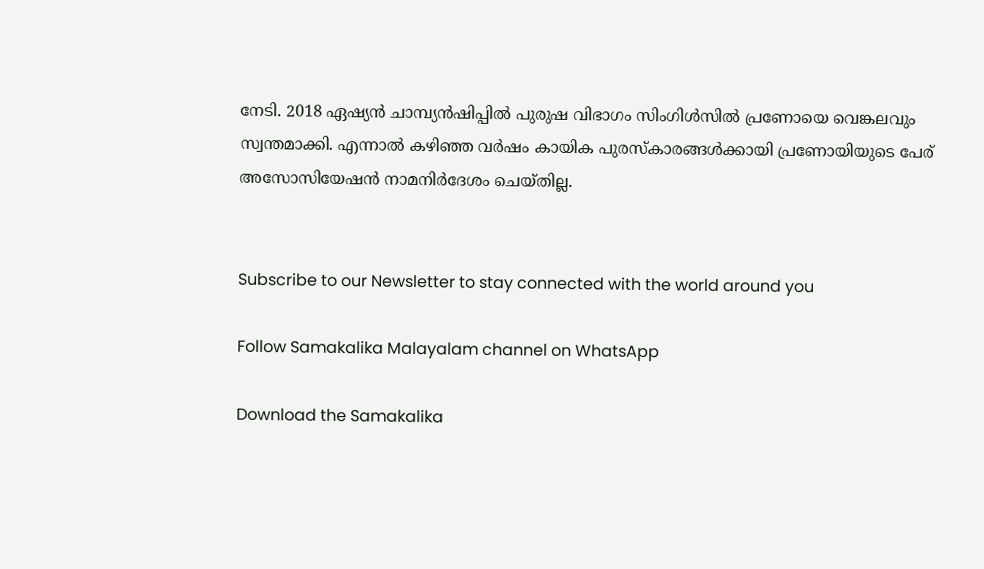നേടി. 2018 ഏഷ്യന്‍ ചാമ്പ്യന്‍ഷിപ്പില്‍ പുരുഷ വിഭാഗം സിംഗിള്‍സില്‍ പ്രണോയെ വെങ്കലവും സ്വന്തമാക്കി. എന്നാല്‍ കഴിഞ്ഞ വര്‍ഷം കായിക പുരസ്‌കാരങ്ങള്‍ക്കായി പ്രണോയിയുടെ പേര് അസോസിയേഷന്‍ നാമനിര്‍ദേശം ചെയ്തില്ല.


Subscribe to our Newsletter to stay connected with the world around you

Follow Samakalika Malayalam channel on WhatsApp

Download the Samakalika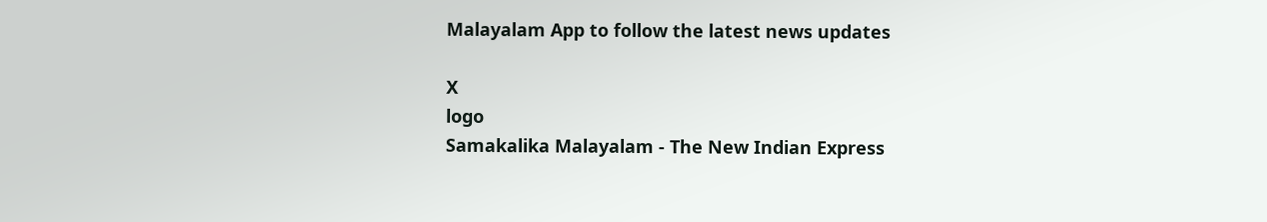Malayalam App to follow the latest news updates

X
logo
Samakalika Malayalam - The New Indian Express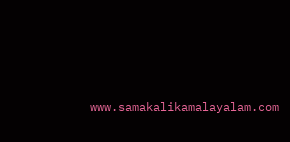www.samakalikamalayalam.com